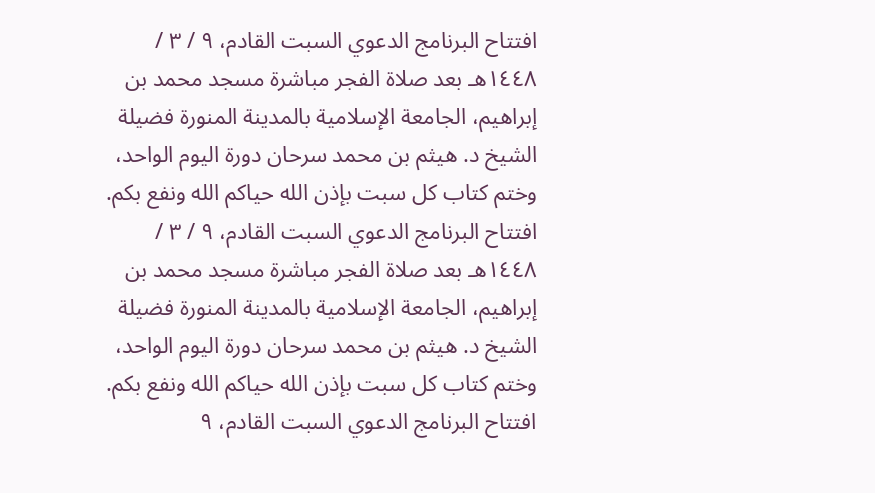افتتاح البرنامج الدعوي السبت القادم، ٩ / ٣ / ١٤٤٨هـ بعد صلاة الفجر مباشرة مسجد محمد بن إبراهيم، الجامعة الإسلامية بالمدينة المنورة فضيلة الشيخ د. هيثم بن محمد سرحان دورة اليوم الواحد، وختم كتاب كل سبت بإذن الله حياكم الله ونفع بكم. افتتاح البرنامج الدعوي السبت القادم، ٩ / ٣ / ١٤٤٨هـ بعد صلاة الفجر مباشرة مسجد محمد بن إبراهيم، الجامعة الإسلامية بالمدينة المنورة فضيلة الشيخ د. هيثم بن محمد سرحان دورة اليوم الواحد، وختم كتاب كل سبت بإذن الله حياكم الله ونفع بكم. افتتاح البرنامج الدعوي السبت القادم، ٩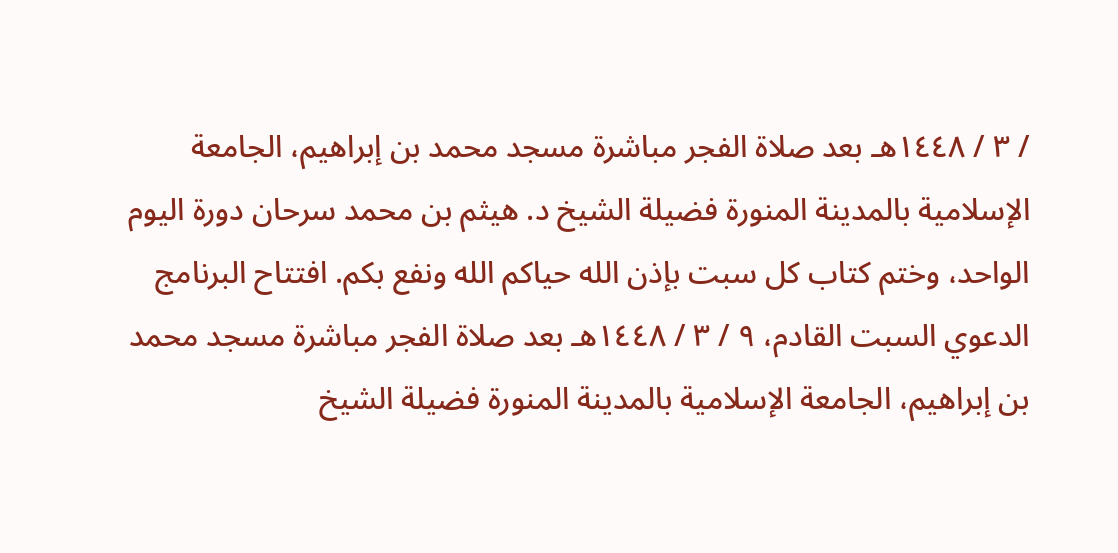/ ٣ / ١٤٤٨هـ بعد صلاة الفجر مباشرة مسجد محمد بن إبراهيم، الجامعة الإسلامية بالمدينة المنورة فضيلة الشيخ د. هيثم بن محمد سرحان دورة اليوم الواحد، وختم كتاب كل سبت بإذن الله حياكم الله ونفع بكم. افتتاح البرنامج الدعوي السبت القادم، ٩ / ٣ / ١٤٤٨هـ بعد صلاة الفجر مباشرة مسجد محمد بن إبراهيم، الجامعة الإسلامية بالمدينة المنورة فضيلة الشيخ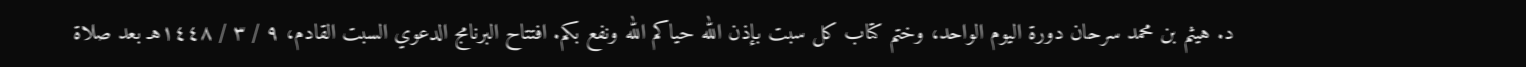د. هيثم بن محمد سرحان دورة اليوم الواحد، وختم كتاب كل سبت بإذن الله حياكم الله ونفع بكم. افتتاح البرنامج الدعوي السبت القادم، ٩ / ٣ / ١٤٤٨هـ بعد صلاة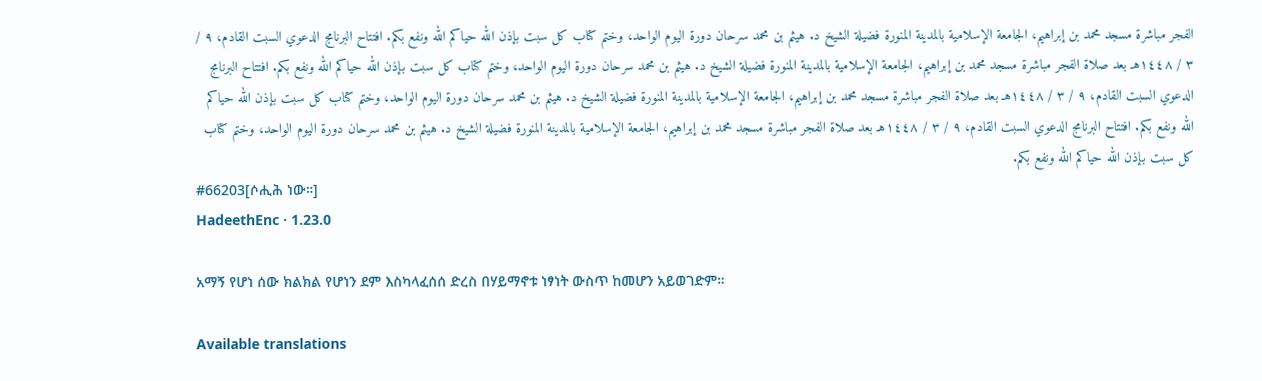الفجر مباشرة مسجد محمد بن إبراهيم، الجامعة الإسلامية بالمدينة المنورة فضيلة الشيخ د. هيثم بن محمد سرحان دورة اليوم الواحد، وختم كتاب كل سبت بإذن الله حياكم الله ونفع بكم. افتتاح البرنامج الدعوي السبت القادم، ٩ / ٣ / ١٤٤٨هـ بعد صلاة الفجر مباشرة مسجد محمد بن إبراهيم، الجامعة الإسلامية بالمدينة المنورة فضيلة الشيخ د. هيثم بن محمد سرحان دورة اليوم الواحد، وختم كتاب كل سبت بإذن الله حياكم الله ونفع بكم. افتتاح البرنامج الدعوي السبت القادم، ٩ / ٣ / ١٤٤٨هـ بعد صلاة الفجر مباشرة مسجد محمد بن إبراهيم، الجامعة الإسلامية بالمدينة المنورة فضيلة الشيخ د. هيثم بن محمد سرحان دورة اليوم الواحد، وختم كتاب كل سبت بإذن الله حياكم الله ونفع بكم. افتتاح البرنامج الدعوي السبت القادم، ٩ / ٣ / ١٤٤٨هـ بعد صلاة الفجر مباشرة مسجد محمد بن إبراهيم، الجامعة الإسلامية بالمدينة المنورة فضيلة الشيخ د. هيثم بن محمد سرحان دورة اليوم الواحد، وختم كتاب كل سبت بإذن الله حياكم الله ونفع بكم.
#66203[ሶሒሕ ነው።]
HadeethEnc · 1.23.0

አማኝ የሆነ ሰው ክልክል የሆነን ደም እስካላፈሰሰ ድረስ በሃይማኖቱ ነፃነት ውስጥ ከመሆን አይወገድም።

Available translations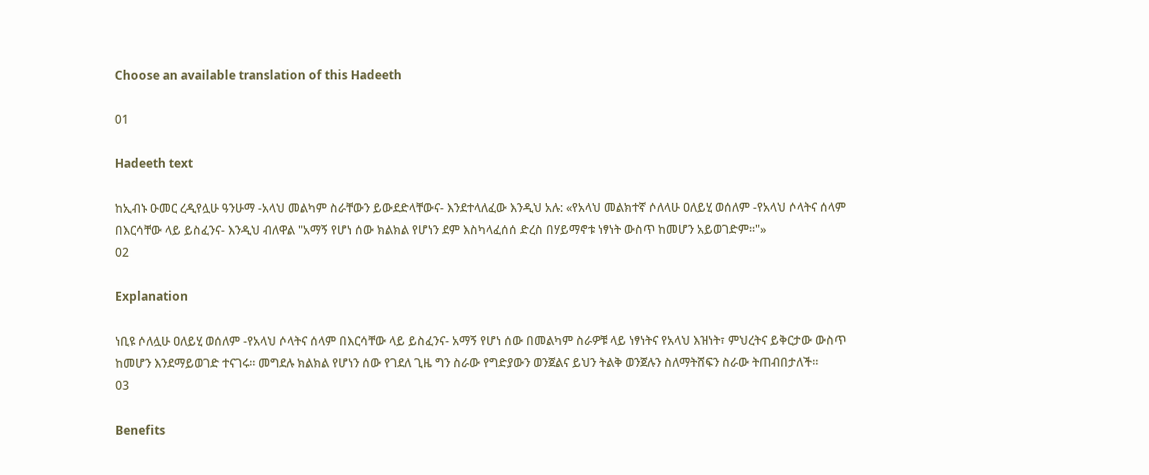Choose an available translation of this Hadeeth

01

Hadeeth text

ከኢብኑ ዑመር ረዲየሏሁ ዓንሁማ -አላህ መልካም ስራቸውን ይውደድላቸውና- እንደተላለፈው እንዲህ አሉ: «የአላህ መልክተኛ ሶለላሁ ዐለይሂ ወሰለም -የአላህ ሶላትና ሰላም በእርሳቸው ላይ ይስፈንና- እንዲህ ብለዋል "አማኝ የሆነ ሰው ክልክል የሆነን ደም እስካላፈሰሰ ድረስ በሃይማኖቱ ነፃነት ውስጥ ከመሆን አይወገድም።"»
02

Explanation

ነቢዩ ሶለሏሁ ዐለይሂ ወሰለም -የአላህ ሶላትና ሰላም በእርሳቸው ላይ ይስፈንና- አማኝ የሆነ ሰው በመልካም ስራዎቹ ላይ ነፃነትና የአላህ እዝነት፣ ምህረትና ይቅርታው ውስጥ ከመሆን እንደማይወገድ ተናገሩ። መግደሉ ክልክል የሆነን ሰው የገደለ ጊዜ ግን ስራው የግድያውን ወንጀልና ይህን ትልቅ ወንጀሉን ስለማትሸፍን ስራው ትጠብበታለች።
03

Benefits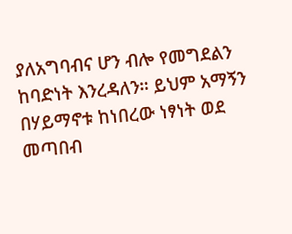ያለአግባብና ሆን ብሎ የመግደልን ከባድነት እንረዳለን። ይህም አማኝን በሃይማኖቱ ከነበረው ነፃነት ወደ መጣበብ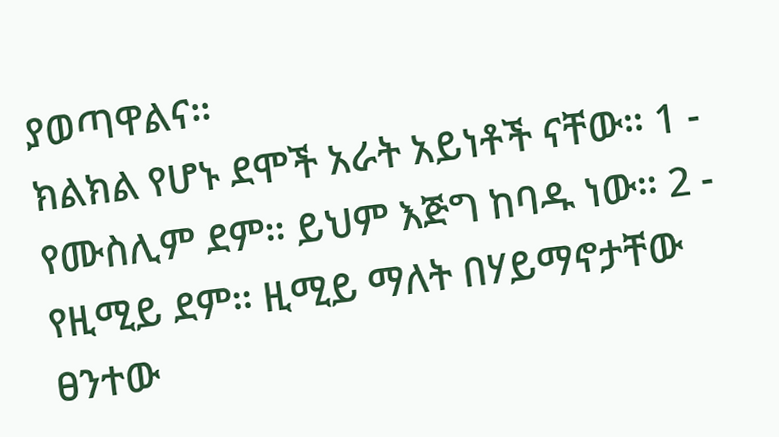ያወጣዋልና።
ክልክል የሆኑ ደሞች አራት አይነቶች ናቸው። 1 - የሙስሊም ደም። ይህም እጅግ ከባዱ ነው። 2 - የዚሚይ ደም። ዚሚይ ማለት በሃይማኖታቸው ፀንተው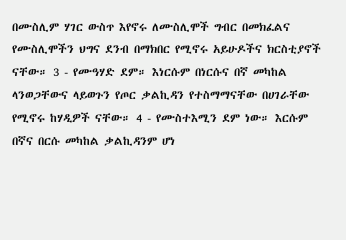በሙስሊም ሃገር ውስጥ እየኖሩ ለሙስሊሞች ግብር በመክፈልና የሙስሊሞችን ህግና ደንብ በማክበር የሚኖሩ አይሁዶችና ክርስቲያኖች ናቸው። 3 - የሙዓሃድ ደም። እነርሱም በነርሱና በኛ መካከል ላንወጋቸውና ላይወጉን የጦር ቃልኪዳን የተስማማናቸው በሀገራቸው የሚኖሩ ከሃዲዎች ናቸው። 4 - የሙስተእሚን ደም ነው። እርሱም በኛና በርሱ መካከል ቃልኪዳንም ሆነ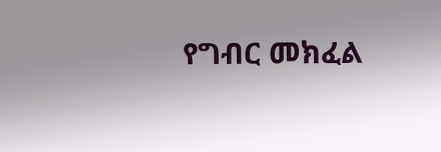የግብር መክፈል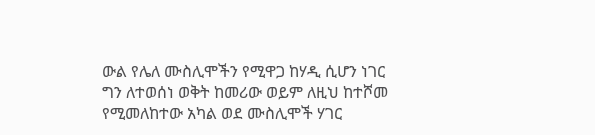ውል የሌለ ሙስሊሞችን የሚዋጋ ከሃዲ ሲሆን ነገር ግን ለተወሰነ ወቅት ከመሪው ወይም ለዚህ ከተሾመ የሚመለከተው አካል ወደ ሙስሊሞች ሃገር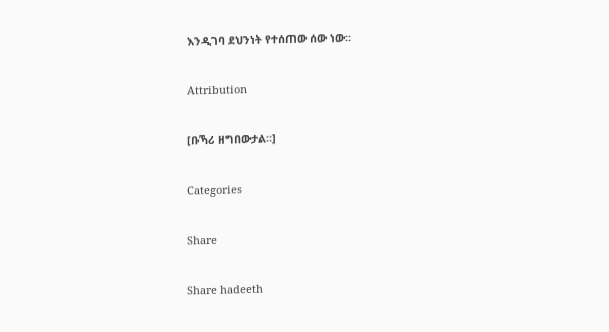እንዲገባ ደህንነት የተሰጠው ሰው ነው።

Attribution

[ቡኻሪ ዘግበውታል።]

Categories

Share

Share hadeeth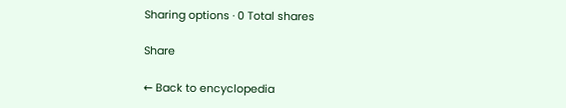Sharing options · 0 Total shares

Share

← Back to encyclopedia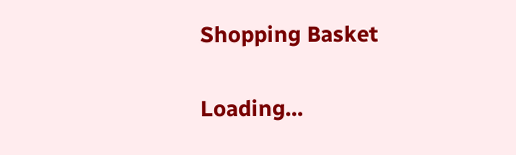Shopping Basket

Loading...